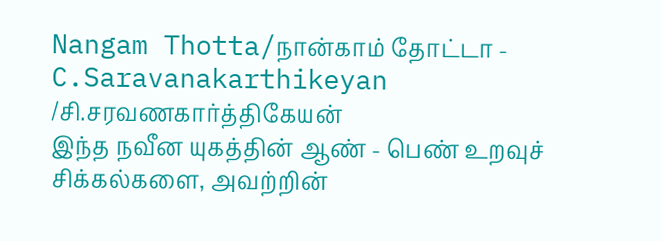Nangam Thotta/நான்காம் தோட்டா - C.Saravanakarthikeyan /சி.சரவணகார்த்திகேயன்
இந்த நவீன யுகத்தின் ஆண் - பெண் உறவுச் சிக்கல்களை, அவற்றின்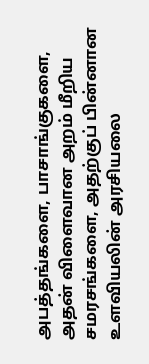அபத்தங்களை, பாசாங்குகளை, அதன் விளைவான அறம் மீறிய சமரசங்களை, அதற்குப் பின்னான உளவியலின் அரசியலை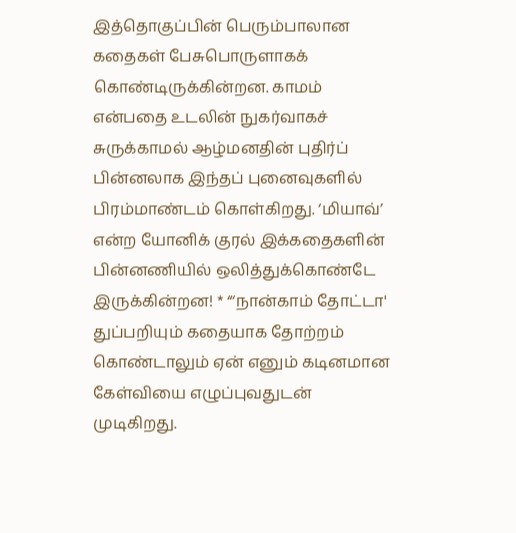இத்தொகுப்பின் பெரும்பாலான கதைகள் பேசுபொருளாகக் கொண்டிருக்கின்றன. காமம் என்பதை உடலின் நுகர்வாகச் சுருக்காமல் ஆழ்மனதின் புதிர்ப் பின்னலாக இந்தப் புனைவுகளில் பிரம்மாண்டம் கொள்கிறது. ‘மியாவ்’ என்ற யோனிக் குரல் இக்கதைகளின் பின்னணியில் ஒலித்துக்கொண்டே இருக்கின்றன! * “‘நான்காம் தோட்டா' துப்பறியும் கதையாக தோற்றம் கொண்டாலும் ஏன் எனும் கடினமான கேள்வியை எழுப்புவதுடன் முடிகிறது.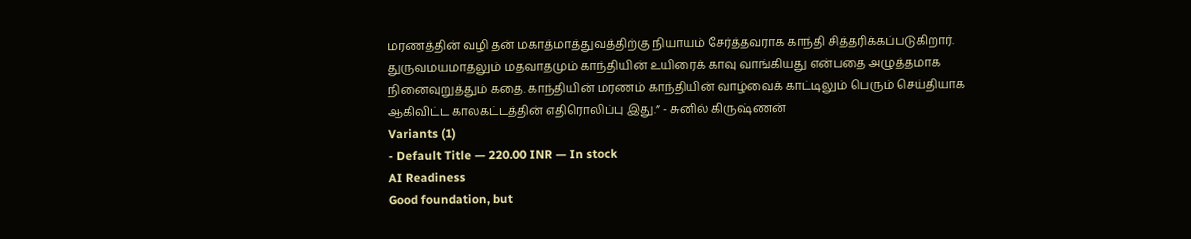மரணத்தின் வழி தன் மகாத்மாத்துவத்திற்கு நியாயம் சேர்த்தவராக காந்தி சித்தரிக்கப்படுகிறார். துருவமயமாதலும் மதவாதமும் காந்தியின் உயிரைக் காவு வாங்கியது என்பதை அழுத்தமாக நினைவுறுத்தும் கதை. காந்தியின் மரணம் காந்தியின் வாழ்வைக் காட்டிலும் பெரும் செய்தியாக ஆகிவிட்ட காலகட்டத்தின் எதிரொலிப்பு இது.” - சுனில் கிருஷ்ணன்
Variants (1)
- Default Title — 220.00 INR — In stock
AI Readiness
Good foundation, but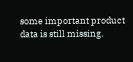some important product data is still missing.